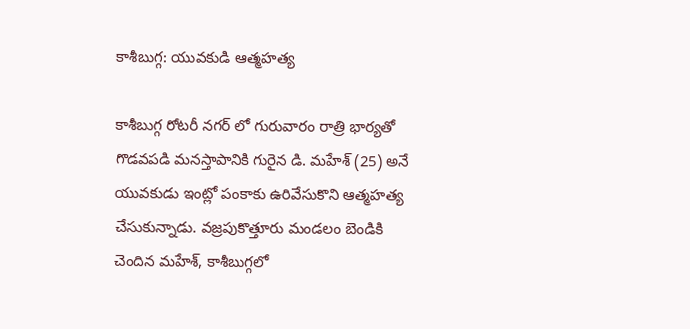కాశీబుగ్గ: యువకుడి ఆత్మహత్య

కాశీబుగ్గ రోటరీ నగర్ లో గురువారం రాత్రి భార్యతో గొడవపడి మనస్తాపానికి గురైన డి. మహేశ్ (25) అనే యువకుడు ఇంట్లో పంకాకు ఉరివేసుకొని ఆత్మహత్య చేసుకున్నాడు. వజ్రపుకొత్తూరు మండలం బెండికి చెందిన మహేశ్, కాశీబుగ్గలో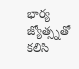భార్య జ్యోత్స్నతో కలిసి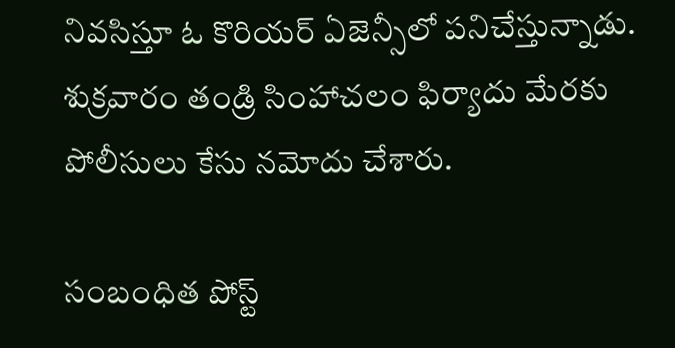నివసిస్తూ ఓ కొరియర్ ఏజెన్సీలో పనిచేస్తున్నాడు. శుక్రవారం తండ్రి సింహాచలం ఫిర్యాదు మేరకు పోలీసులు కేసు నమోదు చేశారు.

సంబంధిత పోస్ట్